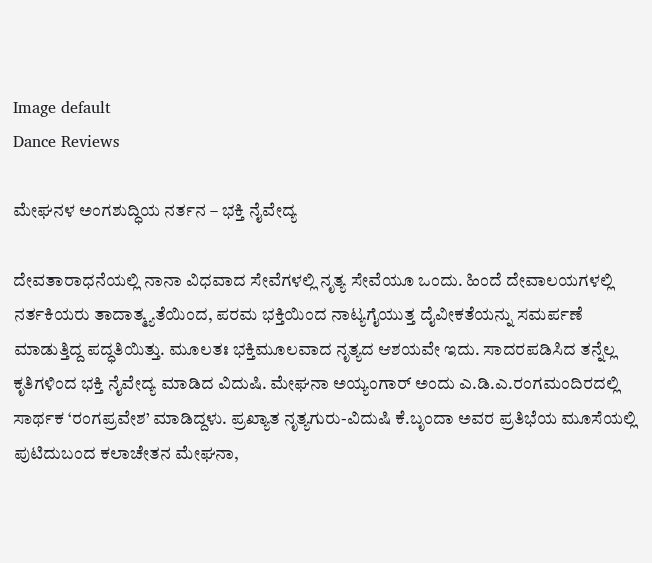Image default
Dance Reviews

ಮೇಘನಳ ಅಂಗಶುದ್ಧಿಯ ನರ್ತನ – ಭಕ್ತಿ ನೈವೇದ್ಯ

ದೇವತಾರಾಧನೆಯಲ್ಲಿ ನಾನಾ ವಿಧವಾದ ಸೇವೆಗಳಲ್ಲಿ ನೃತ್ಯ ಸೇವೆಯೂ ಒಂದು. ಹಿಂದೆ ದೇವಾಲಯಗಳಲ್ಲಿ ನರ್ತಕಿಯರು ತಾದಾತ್ಮ್ಯತೆಯಿಂದ, ಪರಮ ಭಕ್ತಿಯಿಂದ ನಾಟ್ಯಗೈಯುತ್ತ ದೈವೀಕತೆಯನ್ನು ಸಮರ್ಪಣೆ ಮಾಡುತ್ತಿದ್ದ ಪದ್ಧತಿಯಿತ್ತು. ಮೂಲತಃ ಭಕ್ತಿಮೂಲವಾದ ನೃತ್ಯದ ಆಶಯವೇ ಇದು. ಸಾದರಪಡಿಸಿದ ತನ್ನೆಲ್ಲ ಕೃತಿಗಳಿಂದ ಭಕ್ತಿ ನೈವೇದ್ಯ ಮಾಡಿದ ವಿದುಷಿ. ಮೇಘನಾ ಅಯ್ಯಂಗಾರ್ ಅಂದು ಎ.ಡಿ.ಎ.ರಂಗಮಂದಿರದಲ್ಲಿ ಸಾರ್ಥಕ ‘ರಂಗಪ್ರವೇಶ’ ಮಾಡಿದ್ದಳು. ಪ್ರಖ್ಯಾತ ನೃತ್ಯಗುರು-ವಿದುಷಿ ಕೆ.ಬೃಂದಾ ಅವರ ಪ್ರತಿಭೆಯ ಮೂಸೆಯಲ್ಲಿ ಪುಟಿದುಬಂದ ಕಲಾಚೇತನ ಮೇಘನಾ,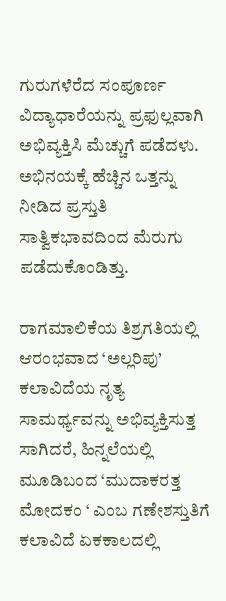ಗುರುಗಳೆರೆದ ಸಂಪೂರ್ಣ ವಿದ್ಯಾಧಾರೆಯನ್ನು ಪ್ರಫುಲ್ಲವಾಗಿ ಅಭಿವ್ಯಕ್ತಿಸಿ ಮೆಚ್ಚುಗೆ ಪಡೆದಳು. ಅಭಿನಯಕ್ಕೆ ಹೆಚ್ಚಿನ ಒತ್ತನ್ನು ನೀಡಿದ ಪ್ರಸ್ತುತಿ ಸಾತ್ವಿಕಭಾವದಿಂದ ಮೆರುಗು ಪಡೆದುಕೊಂಡಿತ್ತು.

ರಾಗಮಾಲಿಕೆಯ ತಿಶ್ರಗತಿಯಲ್ಲಿ ಆರಂಭವಾದ ‘ಅಲ್ಲರಿಪು’ ಕಲಾವಿದೆಯ ನೃತ್ಯ ಸಾಮರ್ಥ್ಯವನ್ನು ಅಭಿವ್ಯಕ್ತಿಸುತ್ತ ಸಾಗಿದರೆ, ಹಿನ್ನಲೆಯಲ್ಲಿ ಮೂಡಿಬಂದ ‘ಮುದಾಕರತ್ತ ಮೋದಕಂ ‘ ಎಂಬ ಗಣೇಶಸ್ತುತಿಗೆ ಕಲಾವಿದೆ ಏಕಕಾಲದಲ್ಲಿ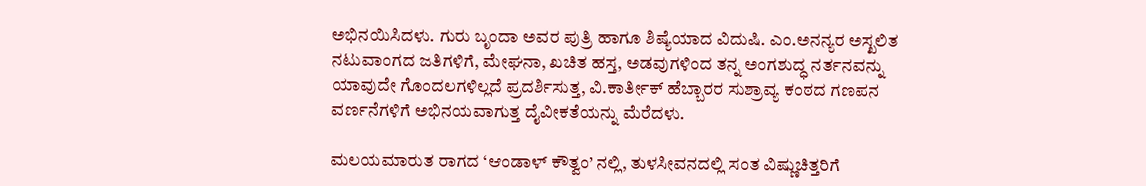ಅಭಿನಯಿಸಿದಳು. ಗುರು ಬೃಂದಾ ಅವರ ಪುತ್ರಿ ಹಾಗೂ ಶಿಷ್ಯೆಯಾದ ವಿದುಷಿ. ಎಂ.ಅನನ್ಯರ ಅಸ್ಖಲಿತ ನಟುವಾಂಗದ ಜತಿಗಳಿಗೆ, ಮೇಘನಾ, ಖಚಿತ ಹಸ್ತ, ಅಡವುಗಳಿಂದ ತನ್ನ ಅಂಗಶುದ್ಧ ನರ್ತನವನ್ನು ಯಾವುದೇ ಗೊಂದಲಗಳಿಲ್ಲದೆ ಪ್ರದರ್ಶಿಸುತ್ತ, ವಿ.ಕಾರ್ತೀಕ್ ಹೆಬ್ಬಾರರ ಸುಶ್ರಾವ್ಯ ಕಂಠದ ಗಣಪನ ವರ್ಣನೆಗಳಿಗೆ ಅಭಿನಯವಾಗುತ್ತ ದೈವೀಕತೆಯನ್ನು ಮೆರೆದಳು.

ಮಲಯಮಾರುತ ರಾಗದ ‘ಆಂಡಾಳ್ ಕೌತ್ವಂ’ ನಲ್ಲಿ, ತುಳಸೀವನದಲ್ಲಿ ಸಂತ ವಿಷ್ಣುಚಿತ್ತರಿಗೆ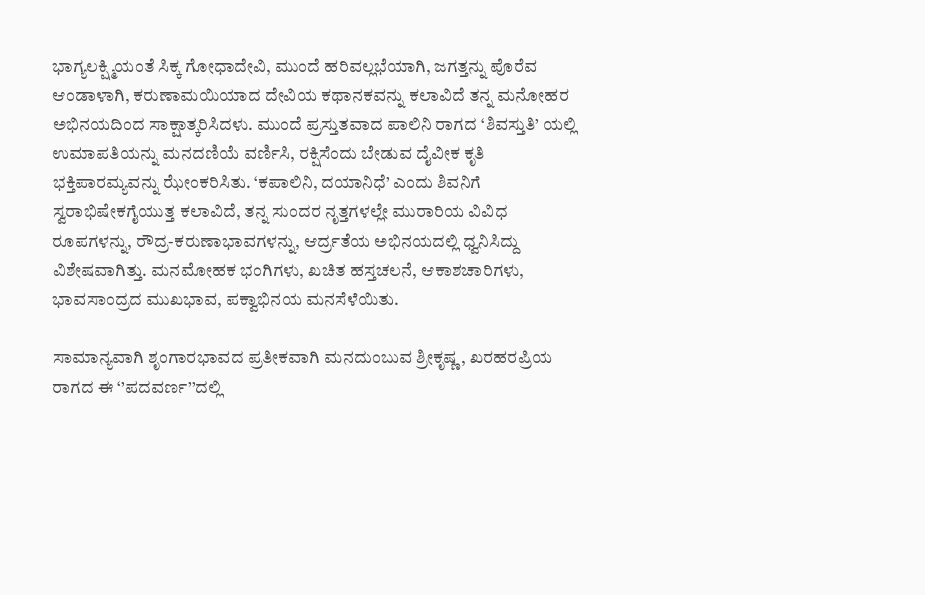ಭಾಗ್ಯಲಕ್ಷ್ಮಿಯಂತೆ ಸಿಕ್ಕ ಗೋಧಾದೇವಿ, ಮುಂದೆ ಹರಿವಲ್ಲಭೆಯಾಗಿ, ಜಗತ್ತನ್ನು ಪೊರೆವ ಆಂಡಾಳಾಗಿ, ಕರುಣಾಮಯಿಯಾದ ದೇವಿಯ ಕಥಾನಕವನ್ನು ಕಲಾವಿದೆ ತನ್ನ ಮನೋಹರ ಅಭಿನಯದಿಂದ ಸಾಕ್ಷಾತ್ಕರಿಸಿದಳು. ಮುಂದೆ ಪ್ರಸ್ತುತವಾದ ಪಾಲಿನಿ ರಾಗದ ‘ಶಿವಸ್ತುತಿ’ ಯಲ್ಲಿ ಉಮಾಪತಿಯನ್ನು ಮನದಣಿಯೆ ವರ್ಣಿಸಿ, ರಕ್ಷಿಸೆಂದು ಬೇಡುವ ದೈವೀಕ ಕೃತಿ ಭಕ್ತಿಪಾರಮ್ಯವನ್ನು ಝೇಂಕರಿಸಿತು. ‘ಕಪಾಲಿನಿ, ದಯಾನಿಧೆ’ ಎಂದು ಶಿವನಿಗೆ ಸ್ವರಾಭಿಷೇಕಗೈಯುತ್ತ ಕಲಾವಿದೆ, ತನ್ನ ಸುಂದರ ನೃತ್ತಗಳಲ್ಲೇ ಮುರಾರಿಯ ವಿವಿಧ ರೂಪಗಳನ್ನು, ರೌದ್ರ-ಕರುಣಾಭಾವಗಳನ್ನು, ಆರ್ದ್ರತೆಯ ಅಭಿನಯದಲ್ಲಿ ಧ್ವನಿಸಿದ್ದು ವಿಶೇಷವಾಗಿತ್ತು. ಮನಮೋಹಕ ಭಂಗಿಗಳು, ಖಚಿತ ಹಸ್ತಚಲನೆ, ಆಕಾಶಚಾರಿಗಳು, ಭಾವಸಾಂದ್ರದ ಮುಖಭಾವ, ಪಕ್ವಾಭಿನಯ ಮನಸೆಳೆಯಿತು.

ಸಾಮಾನ್ಯವಾಗಿ ಶೃಂಗಾರಭಾವದ ಪ್ರತೀಕವಾಗಿ ಮನದುಂಬುವ ಶ್ರೀಕೃಷ್ಣ, ಖರಹರಪ್ರಿಯ ರಾಗದ ಈ ‘’ಪದವರ್ಣ’’ದಲ್ಲಿ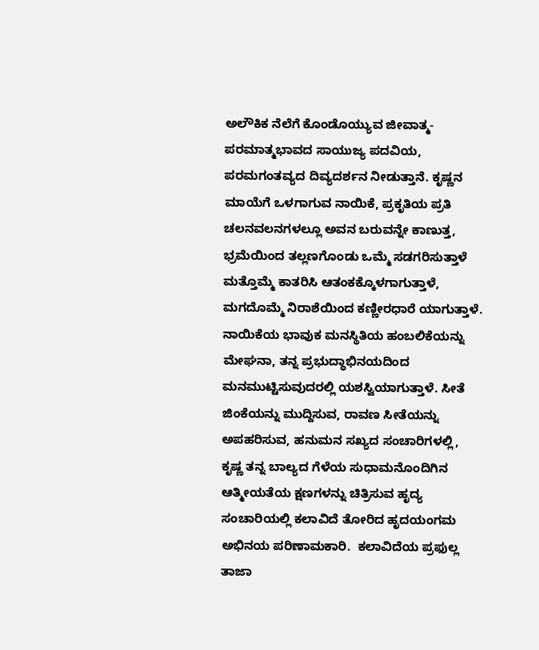ಅಲೌಕಿಕ ನೆಲೆಗೆ ಕೊಂಡೊಯ್ಯುವ ಜೀವಾತ್ಮ-ಪರಮಾತ್ಮಭಾವದ ಸಾಯುಜ್ಯ ಪದವಿಯ, ಪರಮಗಂತವ್ಯದ ದಿವ್ಯದರ್ಶನ ನೀಡುತ್ತಾನೆ. ಕೃಷ್ಣನ ಮಾಯೆಗೆ ಒಳಗಾಗುವ ನಾಯಿಕೆ, ಪ್ರಕೃತಿಯ ಪ್ರತಿ ಚಲನವಲನಗಳಲ್ಲೂ ಅವನ ಬರುವನ್ನೇ ಕಾಣುತ್ತ, ಭ್ರಮೆಯಿಂದ ತಲ್ಲಣಗೊಂಡು ಒಮ್ಮೆ ಸಡಗರಿಸುತ್ತಾಳೆ ಮತ್ತೊಮ್ಮೆ ಕಾತರಿಸಿ ಆತಂಕಕ್ಕೊಳಗಾಗುತ್ತಾಳೆ, ಮಗದೊಮ್ಮೆ ನಿರಾಶೆಯಿಂದ ಕಣ್ಣೀರಧಾರೆ ಯಾಗುತ್ತಾಳೆ. ನಾಯಿಕೆಯ ಭಾವುಕ ಮನಸ್ಥಿತಿಯ ಹಂಬಲಿಕೆಯನ್ನು ಮೇಘನಾ, ತನ್ನ ಪ್ರಭುದ್ಧಾಭಿನಯದಿಂದ ಮನಮುಟ್ಟಿಸುವುದರಲ್ಲಿ ಯಶಸ್ವಿಯಾಗುತ್ತಾಳೆ. ಸೀತೆ ಜಿಂಕೆಯನ್ನು ಮುದ್ದಿಸುವ, ರಾವಣ ಸೀತೆಯನ್ನು ಅಪಹರಿಸುವ, ಹನುಮನ ಸಖ್ಯದ ಸಂಚಾರಿಗಳಲ್ಲಿ,  ಕೃಷ್ಣ ತನ್ನ ಬಾಲ್ಯದ ಗೆಳೆಯ ಸುಧಾಮನೊಂದಿಗಿನ ಆತ್ಮೀಯತೆಯ ಕ್ಷಣಗಳನ್ನು ಚಿತ್ರಿಸುವ ಹೃದ್ಯ ಸಂಚಾರಿಯಲ್ಲಿ ಕಲಾವಿದೆ ತೋರಿದ ಹೃದಯಂಗಮ ಅಭಿನಯ ಪರಿಣಾಮಕಾರಿ.  ಕಲಾವಿದೆಯ ಪ್ರಫುಲ್ಲ ತಾಜಾ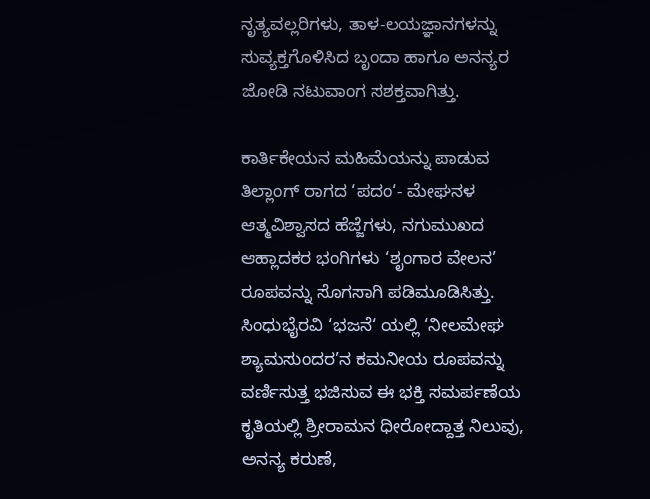ನೃತ್ಯವಲ್ಲರಿಗಳು, ತಾಳ-ಲಯಜ್ಞಾನಗಳನ್ನು ಸುವ್ಯಕ್ತಗೊಳಿಸಿದ ಬೃಂದಾ ಹಾಗೂ ಅನನ್ಯರ ಜೋಡಿ ನಟುವಾಂಗ ಸಶಕ್ತವಾಗಿತ್ತು.

ಕಾರ್ತಿಕೇಯನ ಮಹಿಮೆಯನ್ನು ಪಾಡುವ ತಿಲ್ಲಾಂಗ್ ರಾಗದ ‘ಪದಂ‘- ಮೇಘನಳ ಆತ್ಮವಿಶ್ವಾಸದ ಹೆಜ್ಜೆಗಳು, ನಗುಮುಖದ ಆಹ್ಲಾದಕರ ಭಂಗಿಗಳು ‘ಶೃಂಗಾರ ವೇಲನ’ ರೂಪವನ್ನು ಸೊಗಸಾಗಿ ಪಡಿಮೂಡಿಸಿತ್ತು. ಸಿಂಧುಭೈರವಿ ‘ಭಜನೆ‘ ಯಲ್ಲಿ ‘ನೀಲಮೇಘ ಶ್ಯಾಮಸುಂದರ’ನ ಕಮನೀಯ ರೂಪವನ್ನು ವರ್ಣಿಸುತ್ತ ಭಜಿಸುವ ಈ ಭಕ್ತಿ ಸಮರ್ಪಣೆಯ ಕೃತಿಯಲ್ಲಿ ಶ್ರೀರಾಮನ ಧೀರೋದ್ದಾತ್ತ ನಿಲುವು, ಅನನ್ಯ ಕರುಣೆ,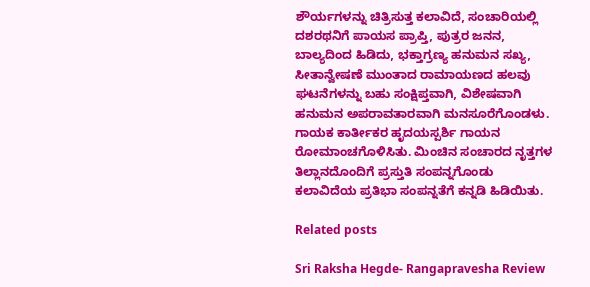ಶೌರ್ಯಗಳನ್ನು ಚಿತ್ರಿಸುತ್ತ ಕಲಾವಿದೆ, ಸಂಚಾರಿಯಲ್ಲಿ ದಶರಥನಿಗೆ ಪಾಯಸ ಪ್ರಾಪ್ತಿ, ಪುತ್ರರ ಜನನ, ಬಾಲ್ಯದಿಂದ ಹಿಡಿದು, ಭಕ್ತಾಗ್ರಣ್ಯ ಹನುಮನ ಸಖ್ಯ, ಸೀತಾನ್ವೇಷಣೆ ಮುಂತಾದ ರಾಮಾಯಣದ ಹಲವು ಘಟನೆಗಳನ್ನು ಬಹು ಸಂಕ್ಷಿಪ್ತವಾಗಿ, ವಿಶೇಷವಾಗಿ ಹನುಮನ ಅಪರಾವತಾರವಾಗಿ ಮನಸೂರೆಗೊಂಡಳು. ಗಾಯಕ ಕಾರ್ತೀಕರ ಹೃದಯಸ್ಪರ್ಶಿ ಗಾಯನ ರೋಮಾಂಚಗೊಳಿಸಿತು. ಮಿಂಚಿನ ಸಂಚಾರದ ನೃತ್ತಗಳ ತಿಲ್ಲಾನದೊಂದಿಗೆ ಪ್ರಸ್ತುತಿ ಸಂಪನ್ನಗೊಂಡು ಕಲಾವಿದೆಯ ಪ್ರತಿಭಾ ಸಂಪನ್ನತೆಗೆ ಕನ್ನಡಿ ಹಿಡಿಯಿತು.

Related posts

Sri Raksha Hegde- Rangapravesha Review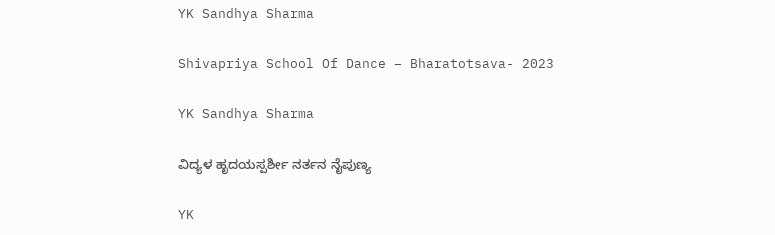YK Sandhya Sharma

Shivapriya School Of Dance – Bharatotsava- 2023

YK Sandhya Sharma

ವಿದ್ಯಳ ಹೃದಯಸ್ಪರ್ಶೀ ನರ್ತನ ನೈಪುಣ್ಯ

YK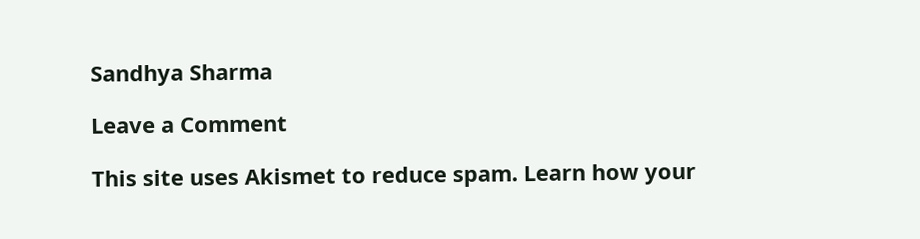Sandhya Sharma

Leave a Comment

This site uses Akismet to reduce spam. Learn how your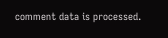comment data is processed.